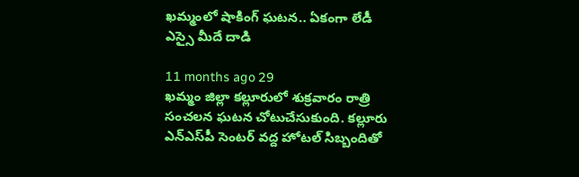ఖమ్మంలో షాకింగ్ ఘటన.. ఏకంగా లేడీ ఎస్సై మీదే దాడి

11 months ago 29
ఖమ్మం జిల్లా కల్లూరులో శుక్రవారం రాత్రి సంచలన ఘటన చోటుచేసుకుంది. కల్లూరు ఎన్ఎస్‌పీ సెంటర్ వద్ద హోటల్ సిబ్బందితో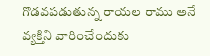గొడవపడుతున్న రాయల రాము అనే వ్యక్తిని వారించేందుకు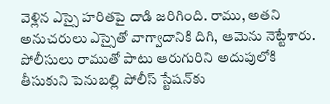వెళ్లిన ఎస్సై హరితపై దాడి జరిగింది. రాము, అతని అనుచరులు ఎస్సైతో వాగ్వాదానికి దిగి, ఆమెను నెట్టేశారు. పోలీసులు రాముతో పాటు ఆరుగురిని అదుపులోకి తీసుకుని పెనుబల్లి పోలీస్ స్టేషన్‌కు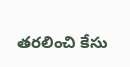తరలించి కేసు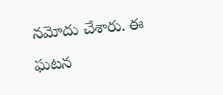నమోదు చేశారు. ఈ ఘటన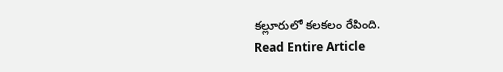కల్లూరులో కలకలం రేపింది.
Read Entire Article